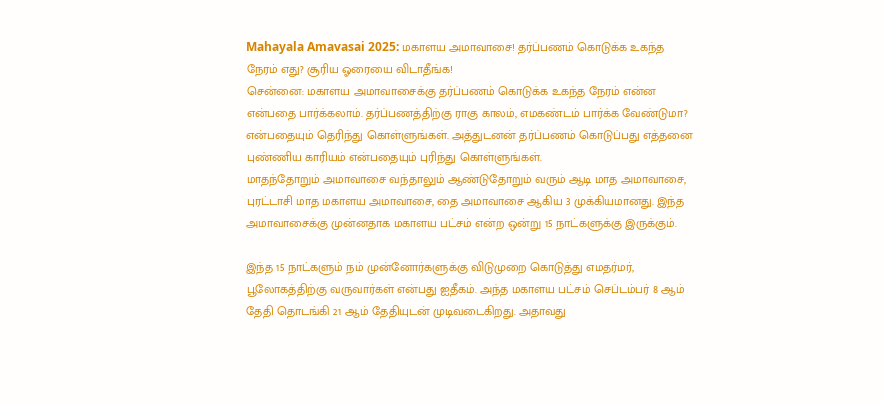Mahayala Amavasai 2025: மகாளய அமாவாசை! தர்ப்பணம் கொடுக்க உகந்த நேரம் எது? சூரிய ஓரையை விடாதீங்க!
சென்னை: மகாளய அமாவாசைக்கு தர்ப்பணம் கொடுக்க உகந்த நேரம் என்ன என்பதை பார்க்கலாம். தர்ப்பணத்திற்கு ராகு காலம், எமகண்டம் பார்க்க வேண்டுமா? என்பதையும் தெரிந்து கொள்ளுங்கள். அத்துடனன் தர்ப்பணம் கொடுப்பது எத்தனை புண்ணிய காரியம் என்பதையும் புரிந்து கொள்ளுங்கள்.
மாதந்தோறும் அமாவாசை வந்தாலும் ஆண்டுதோறும் வரும் ஆடி மாத அமாவாசை, புரட்டாசி மாத மகாளய அமாவாசை, தை அமாவாசை ஆகிய 3 முக்கியமானது. இந்த அமாவாசைக்கு முன்னதாக மகாளய பட்சம் என்ற ஒன்று 15 நாட்களுக்கு இருக்கும்.

இந்த 15 நாட்களும் நம் முன்னோர்களுக்கு விடுமுறை கொடுத்து எமதர்மர், பூலோகத்திற்கு வருவார்கள் என்பது ஐதீகம். அந்த மகாளய பட்சம் செப்டம்பர் 8 ஆம் தேதி தொடங்கி 21 ஆம் தேதியுடன் முடிவடைகிறது. அதாவது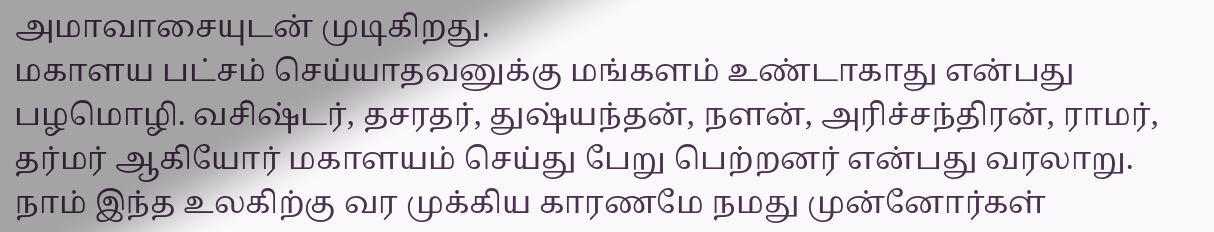அமாவாசையுடன் முடிகிறது.
மகாளய பட்சம் செய்யாதவனுக்கு மங்களம் உண்டாகாது என்பது பழமொழி. வசிஷ்டர், தசரதர், துஷ்யந்தன், நளன், அரிச்சந்திரன், ராமர், தர்மர் ஆகியோர் மகாளயம் செய்து பேறு பெற்றனர் என்பது வரலாறு.
நாம் இந்த உலகிற்கு வர முக்கிய காரணமே நமது முன்னோர்கள்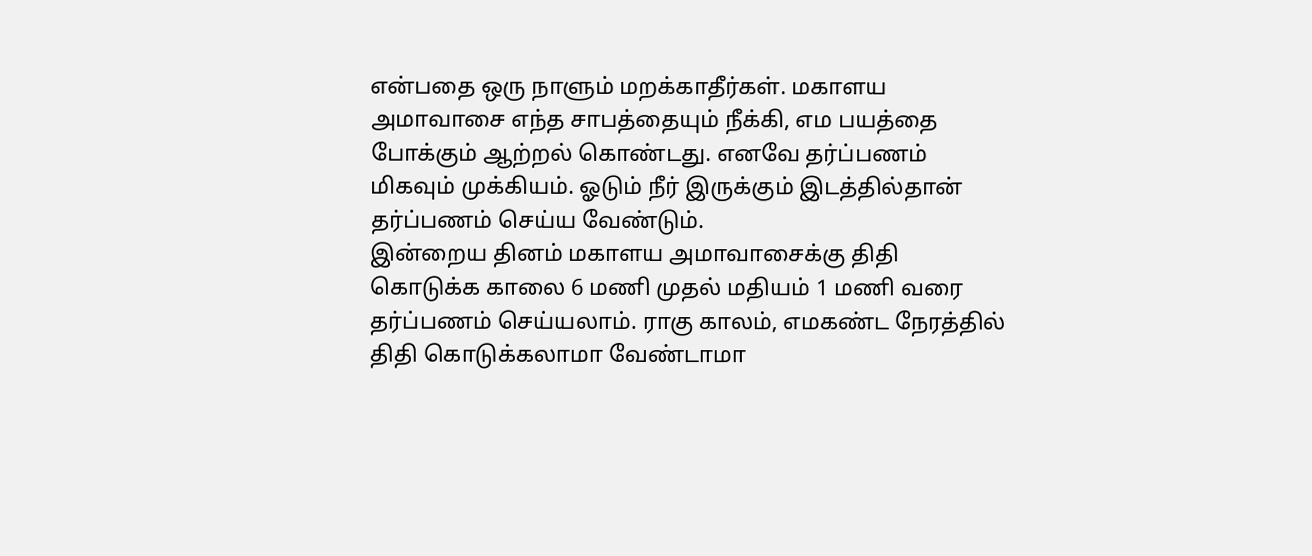என்பதை ஒரு நாளும் மறக்காதீர்கள். மகாளய அமாவாசை எந்த சாபத்தையும் நீக்கி, எம பயத்தை போக்கும் ஆற்றல் கொண்டது. எனவே தர்ப்பணம் மிகவும் முக்கியம். ஓடும் நீர் இருக்கும் இடத்தில்தான் தர்ப்பணம் செய்ய வேண்டும்.
இன்றைய தினம் மகாளய அமாவாசைக்கு திதி கொடுக்க காலை 6 மணி முதல் மதியம் 1 மணி வரை தர்ப்பணம் செய்யலாம். ராகு காலம், எமகண்ட நேரத்தில் திதி கொடுக்கலாமா வேண்டாமா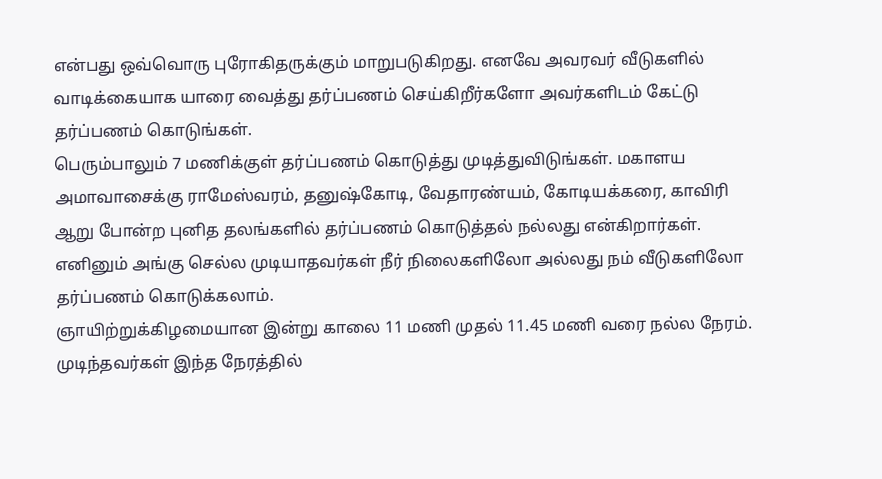என்பது ஒவ்வொரு புரோகிதருக்கும் மாறுபடுகிறது. எனவே அவரவர் வீடுகளில் வாடிக்கையாக யாரை வைத்து தர்ப்பணம் செய்கிறீர்களோ அவர்களிடம் கேட்டு தர்ப்பணம் கொடுங்கள்.
பெரும்பாலும் 7 மணிக்குள் தர்ப்பணம் கொடுத்து முடித்துவிடுங்கள். மகாளய அமாவாசைக்கு ராமேஸ்வரம், தனுஷ்கோடி, வேதாரண்யம், கோடியக்கரை, காவிரி ஆறு போன்ற புனித தலங்களில் தர்ப்பணம் கொடுத்தல் நல்லது என்கிறார்கள். எனினும் அங்கு செல்ல முடியாதவர்கள் நீர் நிலைகளிலோ அல்லது நம் வீடுகளிலோ தர்ப்பணம் கொடுக்கலாம்.
ஞாயிற்றுக்கிழமையான இன்று காலை 11 மணி முதல் 11.45 மணி வரை நல்ல நேரம். முடிந்தவர்கள் இந்த நேரத்தில்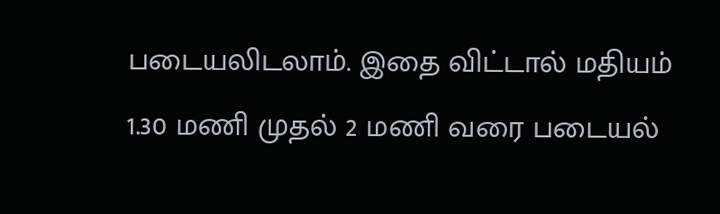படையலிடலாம். இதை விட்டால் மதியம் 1.30 மணி முதல் 2 மணி வரை படையல்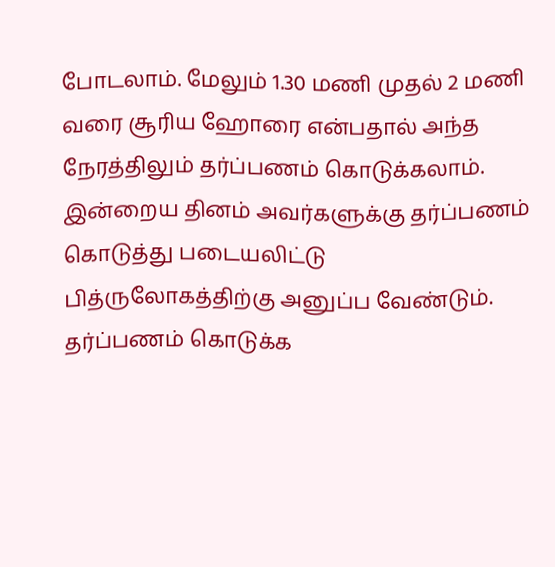போடலாம். மேலும் 1.30 மணி முதல் 2 மணி வரை சூரிய ஹோரை என்பதால் அந்த நேரத்திலும் தர்ப்பணம் கொடுக்கலாம்.
இன்றைய தினம் அவர்களுக்கு தர்ப்பணம் கொடுத்து படையலிட்டு பித்ருலோகத்திற்கு அனுப்ப வேண்டும். தர்ப்பணம் கொடுக்க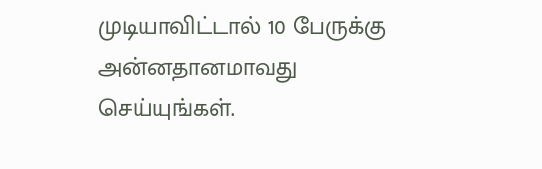முடியாவிட்டால் 10 பேருக்கு அன்னதானமாவது செய்யுங்கள்.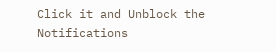Click it and Unblock the Notifications